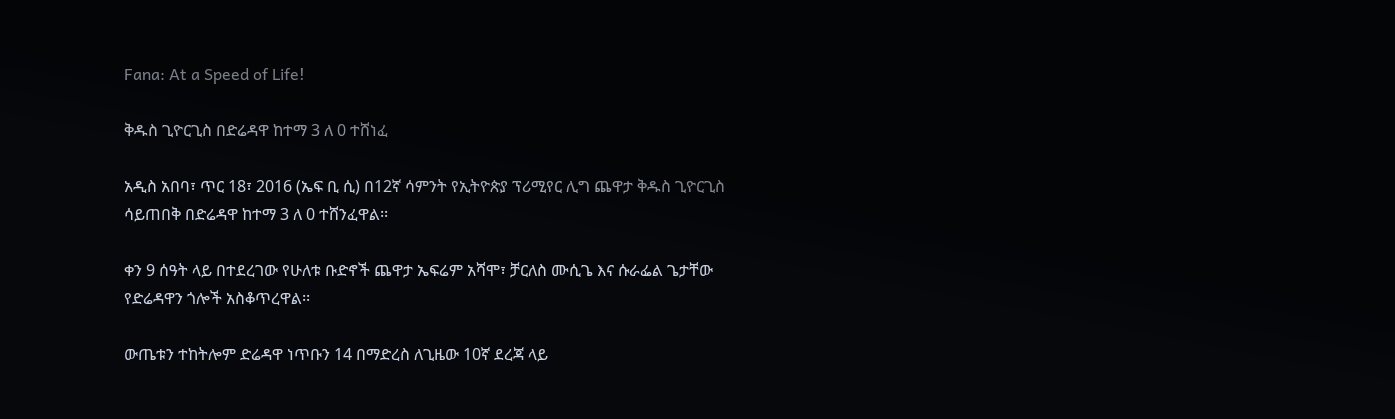Fana: At a Speed of Life!

ቅዱስ ጊዮርጊስ በድሬዳዋ ከተማ 3 ለ 0 ተሸነፈ

አዲስ አበባ፣ ጥር 18፣ 2016 (ኤፍ ቢ ሲ) በ12ኛ ሳምንት የኢትዮጵያ ፕሪሚየር ሊግ ጨዋታ ቅዱስ ጊዮርጊስ ሳይጠበቅ በድሬዳዋ ከተማ 3 ለ 0 ተሸንፈዋል፡፡

ቀን 9 ሰዓት ላይ በተደረገው የሁለቱ ቡድኖች ጨዋታ ኤፍሬም አሻሞ፣ ቻርለስ ሙሲጌ እና ሱራፌል ጌታቸው የድሬዳዋን ጎሎች አስቆጥረዋል፡፡

ውጤቱን ተከትሎም ድሬዳዋ ነጥቡን 14 በማድረስ ለጊዜው 10ኛ ደረጃ ላይ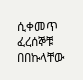ሲቀመጥ ፈረሰኞቹ በበኩላቸው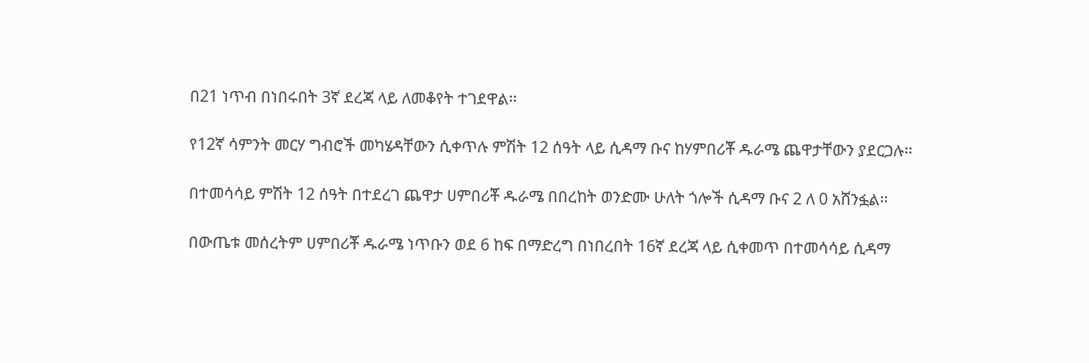በ21 ነጥብ በነበሩበት 3ኛ ደረጃ ላይ ለመቆየት ተገደዋል፡፡

የ12ኛ ሳምንት መርሃ ግብሮች መካሄዳቸውን ሲቀጥሉ ምሽት 12 ሰዓት ላይ ሲዳማ ቡና ከሃምበሪቾ ዱራሜ ጨዋታቸውን ያደርጋሉ፡፡

በተመሳሳይ ምሽት 12 ሰዓት በተደረገ ጨዋታ ሀምበሪቾ ዱራሜ በበረከት ወንድሙ ሁለት ጎሎች ሲዳማ ቡና 2 ለ 0 አሸንፏል፡፡

በውጤቱ መሰረትም ሀምበሪቾ ዱራሜ ነጥቡን ወደ 6 ከፍ በማድረግ በነበረበት 16ኛ ደረጃ ላይ ሲቀመጥ በተመሳሳይ ሲዳማ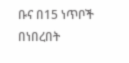ቡና በ15 ነጥቦች በነበረበት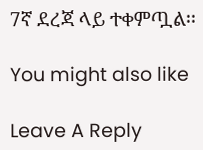7ኛ ደረጃ ላይ ተቀምጧል፡፡

You might also like

Leave A Reply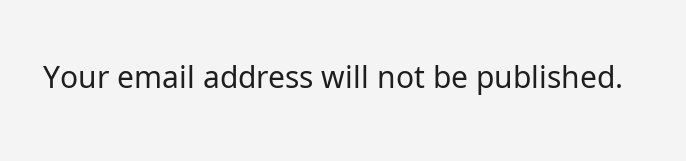Your email address will not be published.